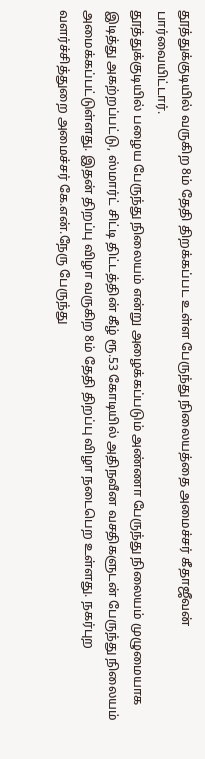தூத்துக்குடியில் வருகிற 8ம் தேதி திறக்கப்பட உள்ள பேருந்து நிலையத்தை அமைச்சர் கீதாஜீவன் பார்வையிட்டார்.
தூத்துக்குடியில் பழைய பேருந்து நிலையம் என்று அழைக்கப்படும் அண்ணா பேருந்து நிலையம் முழுமையாக இடித்து அகற்றப்பட்டு, ஸ்மார்ட் சிட்டி திட்டத்தின் கீழ் ரூ.53 கோடியில் அதிநவீன வசதிகளுடன் பேருந்து நிலையம் அமைக்கப்பட்டுள்ளது. இதன் திறப்பு விழா வருகிற 8ம் தேதி திறப்பு விழா நடைபெற உள்ளது. நகர்புற வளர்ச்சித்துறை அமைச்சர் கே.என்.நேரு பேருந்து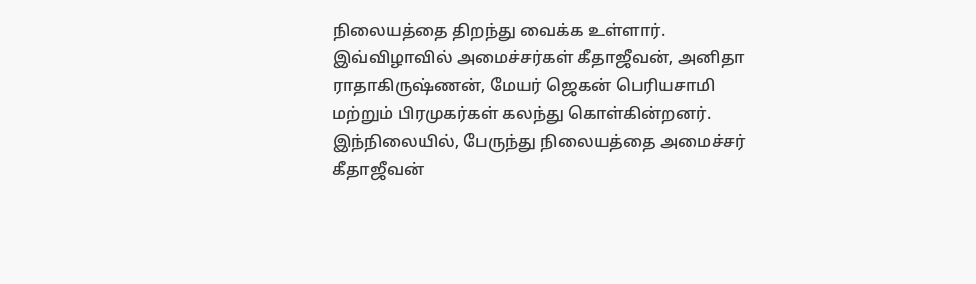நிலையத்தை திறந்து வைக்க உள்ளார்.
இவ்விழாவில் அமைச்சர்கள் கீதாஜீவன், அனிதா ராதாகிருஷ்ணன், மேயர் ஜெகன் பெரியசாமி மற்றும் பிரமுகர்கள் கலந்து கொள்கின்றனர். இந்நிலையில், பேருந்து நிலையத்தை அமைச்சர் கீதாஜீவன்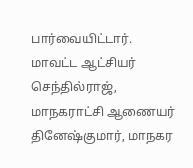பார்வையிட்டார். மாவட்ட ஆட்சியர் செந்தில்ராஜ், மாநகராட்சி ஆணையர் தினேஷ்குமார், மாநகர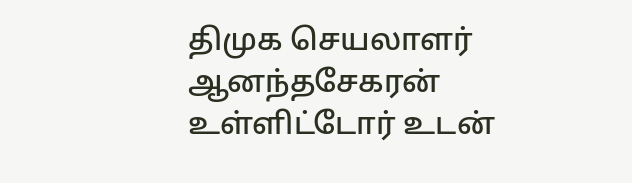திமுக செயலாளர் ஆனந்தசேகரன் உள்ளிட்டோர் உடன்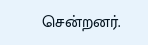சென்றனர்.